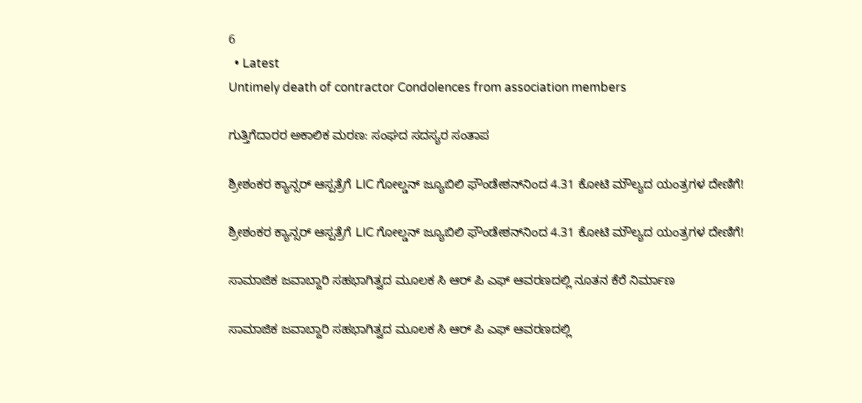6
  • Latest
Untimely death of contractor Condolences from association members

ಗುತ್ತಿಗೆದಾರರ ಅಕಾಲಿಕ ಮರಣ: ಸಂಘದ ಸದಸ್ಯರ ಸಂತಾಪ

ಶ್ರೀಶಂಕರ ಕ್ಯಾನ್ಸರ್ ಆಸ್ಪತ್ರೆಗೆ LIC ಗೋಲ್ಡನ್ ಜ್ಯೂಬಿಲಿ ಫೌಂಡೇಶನ್‌ನಿಂದ 4.31 ಕೋಟಿ ಮೌಲ್ಯದ ಯಂತ್ರಗಳ ದೇಣಿಗೆ!

ಶ್ರೀಶಂಕರ ಕ್ಯಾನ್ಸರ್ ಆಸ್ಪತ್ರೆಗೆ LIC ಗೋಲ್ಡನ್ ಜ್ಯೂಬಿಲಿ ಫೌಂಡೇಶನ್‌ನಿಂದ 4.31 ಕೋಟಿ ಮೌಲ್ಯದ ಯಂತ್ರಗಳ ದೇಣಿಗೆ!

ಸಾಮಾಜಿಕ ಜವಾಬ್ದಾರಿ ಸಹಭಾಗಿತ್ವದ ಮೂಲಕ ಸಿ ಆರ್‌ ಪಿ ಎಫ್ ಆವರಣದಲ್ಲಿ ನೂತನ ಕೆರೆ ನಿರ್ಮಾಣ

ಸಾಮಾಜಿಕ ಜವಾಬ್ದಾರಿ ಸಹಭಾಗಿತ್ವದ ಮೂಲಕ ಸಿ ಆರ್‌ ಪಿ ಎಫ್ ಆವರಣದಲ್ಲಿ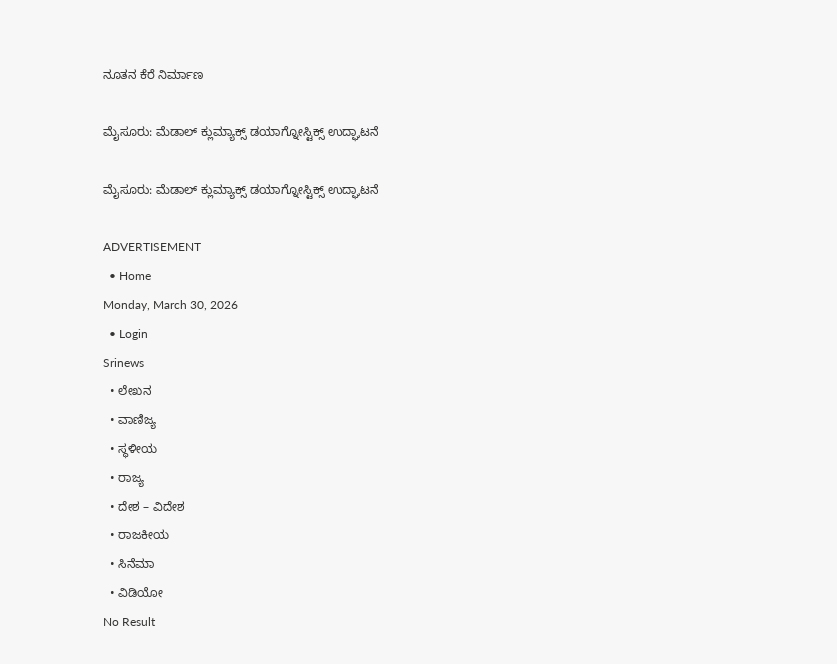ನೂತನ ಕೆರೆ ನಿರ್ಮಾಣ

ಮೈಸೂರು: ಮೆಡಾಲ್ ಕ್ಲುಮ್ಯಾಕ್ಸ್ ಡಯಾಗ್ನೋಸ್ಟಿಕ್ಸ್‌ ಉದ್ಘಾಟನೆ

ಮೈಸೂರು: ಮೆಡಾಲ್ ಕ್ಲುಮ್ಯಾಕ್ಸ್ ಡಯಾಗ್ನೋಸ್ಟಿಕ್ಸ್‌ ಉದ್ಘಾಟನೆ

ADVERTISEMENT
  • Home
Monday, March 30, 2026
  • Login
Srinews
  • ಲೇಖನ
  • ವಾಣಿಜ್ಯ
  • ಸ್ಥಳೀಯ
  • ರಾಜ್ಯ
  • ದೇಶ – ವಿದೇಶ
  • ರಾಜಕೀಯ
  • ಸಿನೆಮಾ
  • ವಿಡಿಯೋ
No Result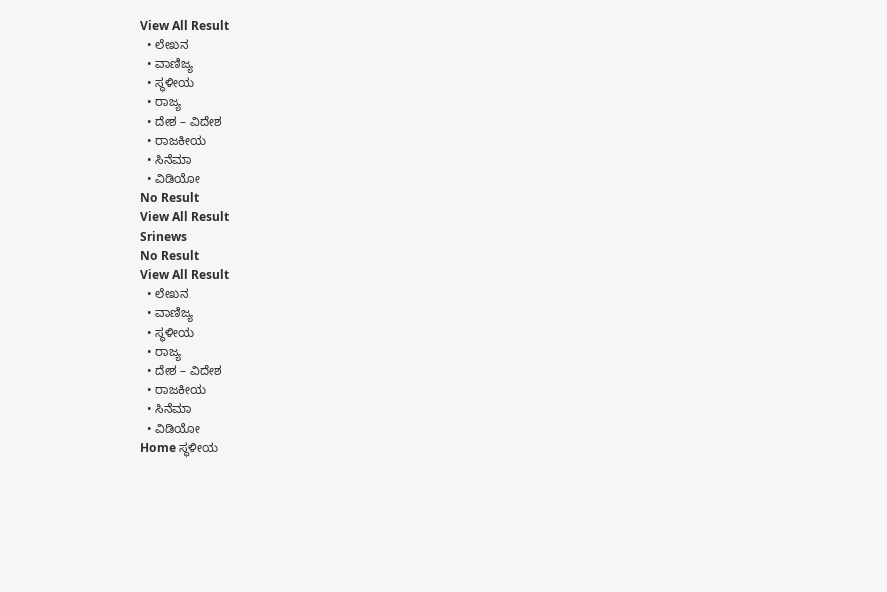View All Result
  • ಲೇಖನ
  • ವಾಣಿಜ್ಯ
  • ಸ್ಥಳೀಯ
  • ರಾಜ್ಯ
  • ದೇಶ – ವಿದೇಶ
  • ರಾಜಕೀಯ
  • ಸಿನೆಮಾ
  • ವಿಡಿಯೋ
No Result
View All Result
Srinews
No Result
View All Result
  • ಲೇಖನ
  • ವಾಣಿಜ್ಯ
  • ಸ್ಥಳೀಯ
  • ರಾಜ್ಯ
  • ದೇಶ – ವಿದೇಶ
  • ರಾಜಕೀಯ
  • ಸಿನೆಮಾ
  • ವಿಡಿಯೋ
Home ಸ್ಥಳೀಯ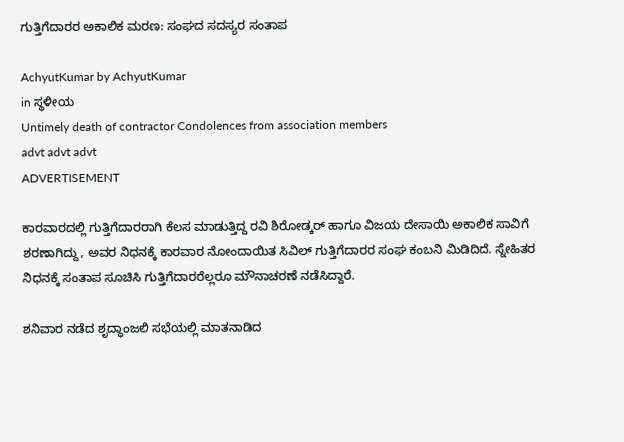ಗುತ್ತಿಗೆದಾರರ ಅಕಾಲಿಕ ಮರಣ: ಸಂಘದ ಸದಸ್ಯರ ಸಂತಾಪ

AchyutKumar by AchyutKumar
in ಸ್ಥಳೀಯ
Untimely death of contractor Condolences from association members
advt advt advt
ADVERTISEMENT

ಕಾರವಾರದಲ್ಲಿ ಗುತ್ತಿಗೆದಾರರಾಗಿ ಕೆಲಸ ಮಾಡುತ್ತಿದ್ದ ರವಿ ಶಿರೋಡ್ಕರ್ ಹಾಗೂ ವಿಜಯ ದೇಸಾಯಿ ಅಕಾಲಿಕ ಸಾವಿಗೆ ಶರಣಾಗಿದ್ದು, ಅವರ ನಿಧನಕ್ಕೆ ಕಾರವಾರ ನೋಂದಾಯಿತ ಸಿವಿಲ್ ಗುತ್ತಿಗೆದಾರರ ಸಂಘ ಕಂಬನಿ ಮಿಡಿದಿದೆ. ಸ್ನೇಹಿತರ ನಿಧನಕ್ಕೆ ಸಂತಾಪ ಸೂಚಿಸಿ ಗುತ್ತಿಗೆದಾರರೆಲ್ಲರೂ ಮೌನಾಚರಣೆ ನಡೆಸಿದ್ದಾರೆ.

ಶನಿವಾರ ನಡೆದ ಶೃದ್ಧಾಂಜಲಿ ಸಭೆಯಲ್ಲಿ ಮಾತನಾಡಿದ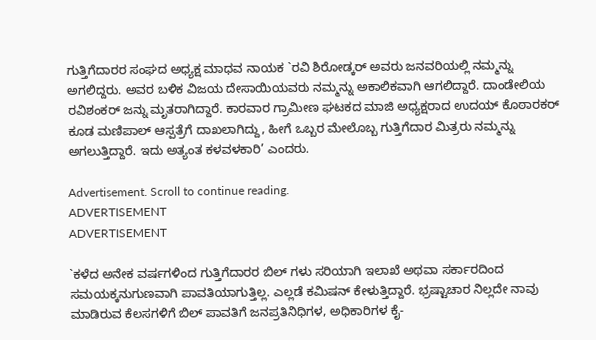ಗುತ್ತಿಗೆದಾರರ ಸಂಘದ ಅಧ್ಯಕ್ಷ ಮಾಧವ ನಾಯಕ `ರವಿ ಶಿರೋಡ್ಕರ್ ಅವರು ಜನವರಿಯಲ್ಲಿ ನಮ್ಮನ್ನು ಅಗಲಿದ್ದರು. ಅವರ ಬಳಿಕ ವಿಜಯ ದೇಸಾಯಿಯವರು ನಮ್ಮನ್ನು ಅಕಾಲಿಕವಾಗಿ ಆಗಲಿದ್ದಾರೆ. ದಾಂಡೇಲಿಯ ರವಿಶಂಕರ್ ಜನ್ನು ಮೃತರಾಗಿದ್ದಾರೆ. ಕಾರವಾರ ಗ್ರಾಮೀಣ ಘಟಕದ ಮಾಜಿ ಅಧ್ಯಕ್ಷರಾದ ಉದಯ್ ಕೊಠಾರಕರ್ ಕೂಡ ಮಣಿಪಾಲ್ ಆಸ್ಪತ್ರೆಗೆ ದಾಖಲಾಗಿದ್ದು, ಹೀಗೆ ಒಬ್ಬರ ಮೇಲೊಬ್ಬ ಗುತ್ತಿಗೆದಾರ ಮಿತ್ರರು ನಮ್ಮನ್ನು ಅಗಲುತ್ತಿದ್ದಾರೆ. ಇದು ಅತ್ಯಂತ ಕಳವಳಕಾರಿ’ ಎಂದರು.

Advertisement. Scroll to continue reading.
ADVERTISEMENT
ADVERTISEMENT

`ಕಳೆದ ಅನೇಕ ವರ್ಷಗಳಿಂದ ಗುತ್ತಿಗೆದಾರರ ಬಿಲ್ ಗಳು ಸರಿಯಾಗಿ ಇಲಾಖೆ ಅಥವಾ ಸರ್ಕಾರದಿಂದ ಸಮಯಕ್ಕನುಗುಣವಾಗಿ ಪಾವತಿಯಾಗುತ್ತಿಲ್ಲ. ಎಲ್ಲಡೆ ಕಮಿಷನ್ ಕೇಳುತ್ತಿದ್ದಾರೆ. ಭ್ರಷ್ಟಾಚಾರ ನಿಲ್ಲದೇ ನಾವು ಮಾಡಿರುವ ಕೆಲಸಗಳಿಗೆ ಬಿಲ್ ಪಾವತಿಗೆ ಜನಪ್ರತಿನಿಧಿಗಳ, ಅಧಿಕಾರಿಗಳ ಕೈ-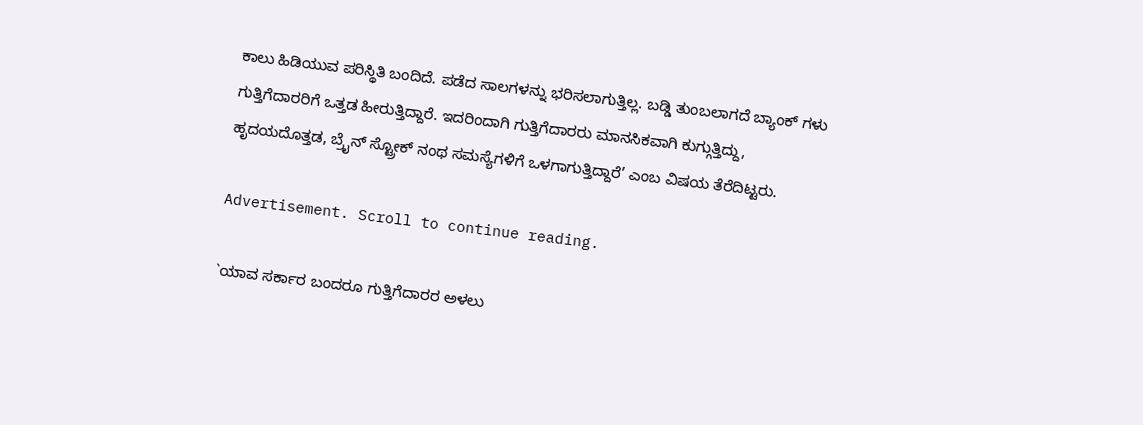ಕಾಲು ಹಿಡಿಯುವ ಪರಿಸ್ಥಿತಿ ಬಂದಿದೆ. ಪಡೆದ ಸಾಲಗಳನ್ನು ಭರಿಸಲಾಗುತ್ತಿಲ್ಲ. ಬಡ್ಡಿ ತುಂಬಲಾಗದೆ ಬ್ಯಾಂಕ್ ಗಳು ಗುತ್ತಿಗೆದಾರರಿಗೆ ಒತ್ತಡ ಹೀರುತ್ತಿದ್ದಾರೆ. ಇದರಿಂದಾಗಿ ಗುತ್ತಿಗೆದಾರರು ಮಾನಸಿಕವಾಗಿ ಕುಗ್ಗುತ್ತಿದ್ದು, ಹೃದಯದೊತ್ತಡ, ಬ್ರೈನ್ ಸ್ಟ್ರೋಕ್ ನಂಥ ಸಮಸ್ಯೆಗಳಿಗೆ ಒಳಗಾಗುತ್ತಿದ್ದಾರೆ’ ಎಂಬ ವಿಷಯ ತೆರೆದಿಟ್ಟರು.

Advertisement. Scroll to continue reading.

`ಯಾವ ಸರ್ಕಾರ ಬಂದರೂ ಗುತ್ತಿಗೆದಾರರ ಅಳಲು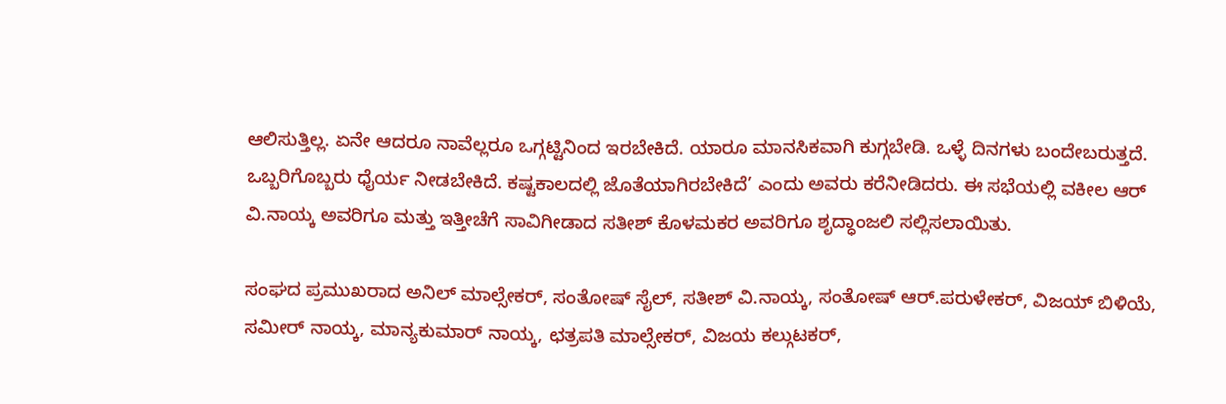ಆಲಿಸುತ್ತಿಲ್ಲ. ಏನೇ ಆದರೂ ನಾವೆಲ್ಲರೂ ಒಗ್ಗಟ್ಟಿನಿಂದ ಇರಬೇಕಿದೆ. ಯಾರೂ ಮಾನಸಿಕವಾಗಿ ಕುಗ್ಗಬೇಡಿ. ಒಳ್ಳೆ ದಿನಗಳು ಬಂದೇಬರುತ್ತದೆ. ಒಬ್ಬರಿಗೊಬ್ಬರು ಧೈರ್ಯ ನೀಡಬೇಕಿದೆ. ಕಷ್ಟಕಾಲದಲ್ಲಿ ಜೊತೆಯಾಗಿರಬೇಕಿದೆ’ ಎಂದು ಅವರು ಕರೆನೀಡಿದರು. ಈ ಸಭೆಯಲ್ಲಿ ವಕೀಲ ಆರ್ ವಿ.ನಾಯ್ಕ ಅವರಿಗೂ ಮತ್ತು ಇತ್ತೀಚೆಗೆ ಸಾವಿಗೀಡಾದ ಸತೀಶ್ ಕೊಳಮಕರ ಅವರಿಗೂ ಶೃದ್ಧಾಂಜಲಿ ಸಲ್ಲಿಸಲಾಯಿತು.

ಸಂಘದ ಪ್ರಮುಖರಾದ ಅನಿಲ್ ಮಾಲ್ಸೇಕರ್, ಸಂತೋಷ್ ಸೈಲ್, ಸತೀಶ್ ವಿ.ನಾಯ್ಕ, ಸಂತೋಷ್ ಆರ್.ಪರುಳೇಕರ್, ವಿಜಯ್ ಬಿಳಿಯೆ, ಸಮೀರ್ ನಾಯ್ಕ, ಮಾನ್ಯಕುಮಾರ್ ನಾಯ್ಕ, ಛತ್ರಪತಿ ಮಾಲ್ಸೇಕರ್, ವಿಜಯ ಕಲ್ಗುಟಕರ್,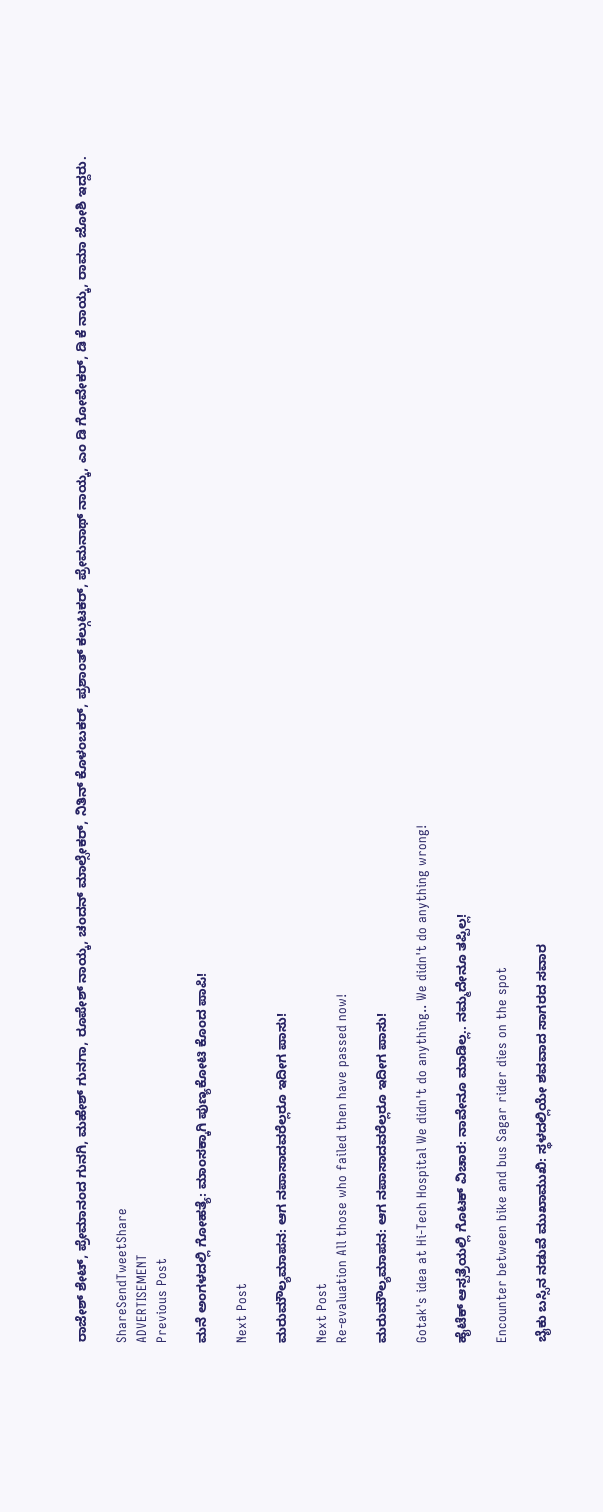ರಾಜೇಶ್ ಶೇಟ್, ಪ್ರೇಮಾನಂದ ಗುನಗಿ, ಮಹೇಶ್ ಗುನಗಾ, ರೂಪೇಶ್ ನಾಯ್ಕ, ಚಂದನ್ ಮಾಲ್ಸೇಕರ್, ನಿತಿನ್ ಕೊಳಂಬಕರ್, ಪ್ರಶಾಂತ್ ಕಲ್ಗುಟಕರ್, ಪ್ರೇಮನಾಥ್ ನಾಯ್ಕ, ಎಂ ಡಿ ಗೋವೇಕರ್, ಡಿ ಕೆ ನಾಯ್ಕ, ರಾಮಾ ಜೋಶಿ ಇದ್ದರು.

ShareSendTweetShare
ADVERTISEMENT
Previous Post

ಮನೆ ಅಂಗಳದಲ್ಲಿ ಗೋಹತ್ಯೆ: ಮಾಂಸಕ್ಕಾಗಿ ಪುಣ್ಯಕೋಟಿ ಕೊಂದ ಪಾಪಿ!

Next Post

ಮರುಮೌಲ್ಯಮಾಪನ: ಆಗ ನಪಾಸಾದವರೆಲ್ಲರೂ ಇದೀಗ ಪಾಸು!

Next Post
Re-evaluation All those who failed then have passed now!

ಮರುಮೌಲ್ಯಮಾಪನ: ಆಗ ನಪಾಸಾದವರೆಲ್ಲರೂ ಇದೀಗ ಪಾಸು!

Gotak's idea at Hi-Tech Hospital We didn't do anything.. We didn't do anything wrong!

ಹೈಟೆಕ್ ಆಸ್ಪತ್ರೆಯಲ್ಲಿ ಗೊಟಕ್ ವಿಚಾರ: ನಾವೇನೂ ಮಾಡಿಲ್ಲ.. ನಮ್ಮದೇನೂ ತಪ್ಪಿಲ್ಲ!

Encounter between bike and bus Sagar rider dies on the spot

ಬೈಕು ಬಸ್ಸಿನ ನಡುವೆ ಮುಖಾಮುಖಿ: ಸ್ಥಳದಲ್ಲಿಯೇ ಶವವಾದ ಸಾಗರದ ಸವಾರ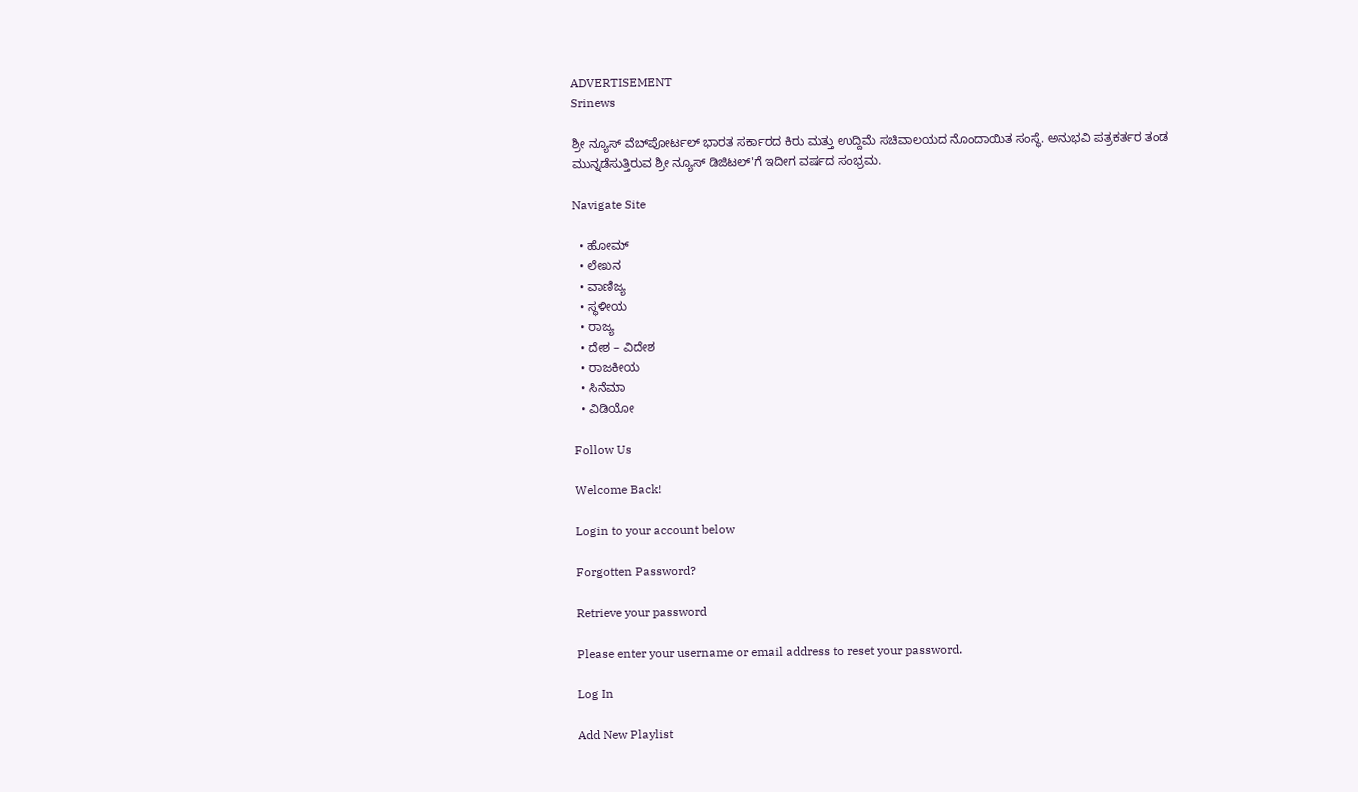ADVERTISEMENT
Srinews

ಶ್ರೀ ನ್ಯೂಸ್ ವೆಬ್‌ಪೋರ್ಟಲ್ ಭಾರತ ಸರ್ಕಾರದ ಕಿರು ಮತ್ತು ಉದ್ದಿಮೆ ಸಚಿವಾಲಯದ ನೊಂದಾಯಿತ ಸಂಸ್ಥೆ. ಅನುಭವಿ ಪತ್ರಕರ್ತರ ತಂಡ ಮುನ್ನಡೆಸುತ್ತಿರುವ ಶ್ರೀ ನ್ಯೂಸ್ ಡಿಜಿಟಲ್'ಗೆ ಇದೀಗ ವರ್ಷದ ಸಂಭ್ರಮ.

Navigate Site

  • ಹೋಮ್
  • ಲೇಖನ
  • ವಾಣಿಜ್ಯ
  • ಸ್ಥಳೀಯ
  • ರಾಜ್ಯ
  • ದೇಶ – ವಿದೇಶ
  • ರಾಜಕೀಯ
  • ಸಿನೆಮಾ
  • ವಿಡಿಯೋ

Follow Us

Welcome Back!

Login to your account below

Forgotten Password?

Retrieve your password

Please enter your username or email address to reset your password.

Log In

Add New Playlist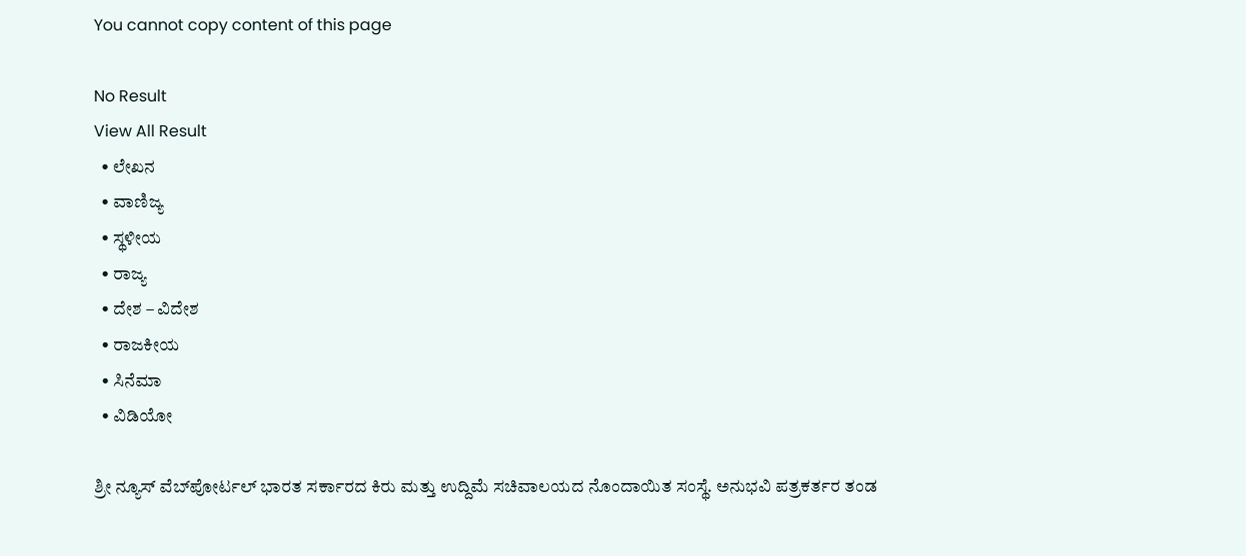You cannot copy content of this page

No Result
View All Result
  • ಲೇಖನ
  • ವಾಣಿಜ್ಯ
  • ಸ್ಥಳೀಯ
  • ರಾಜ್ಯ
  • ದೇಶ – ವಿದೇಶ
  • ರಾಜಕೀಯ
  • ಸಿನೆಮಾ
  • ವಿಡಿಯೋ

ಶ್ರೀ ನ್ಯೂಸ್ ವೆಬ್‌ಪೋರ್ಟಲ್ ಭಾರತ ಸರ್ಕಾರದ ಕಿರು ಮತ್ತು ಉದ್ದಿಮೆ ಸಚಿವಾಲಯದ ನೊಂದಾಯಿತ ಸಂಸ್ಥೆ. ಅನುಭವಿ ಪತ್ರಕರ್ತರ ತಂಡ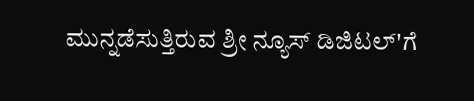ಮುನ್ನಡೆಸುತ್ತಿರುವ ಶ್ರೀ ನ್ಯೂಸ್ ಡಿಜಿಟಲ್'ಗೆ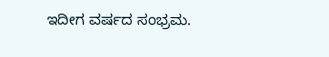ಇದೀಗ ವರ್ಷದ ಸಂಭ್ರಮ.